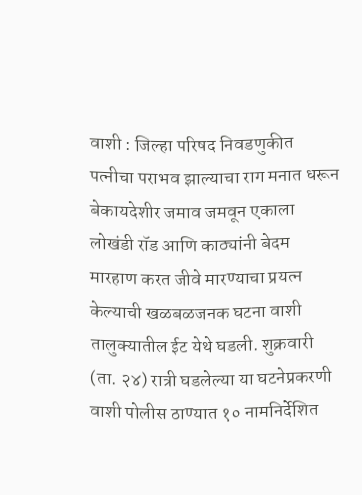वाशी : जिल्हा परिषद निवडणुकीत पत्नीचा पराभव झाल्याचा राग मनात धरून बेकायदेशीर जमाव जमवून एकाला लोखंडी रॉड आणि काठ्यांनी बेदम मारहाण करत जीवे मारण्याचा प्रयत्न केल्याची खळबळजनक घटना वाशी तालुक्यातील ईट येथे घडली. शुक्रवारी (ता. २४) रात्री घडलेल्या या घटनेप्रकरणी वाशी पोलीस ठाण्यात १० नामनिर्देशित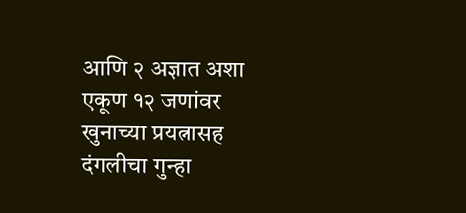आणि २ अज्ञात अशा एकूण १२ जणांवर खुनाच्या प्रयत्नासह दंगलीचा गुन्हा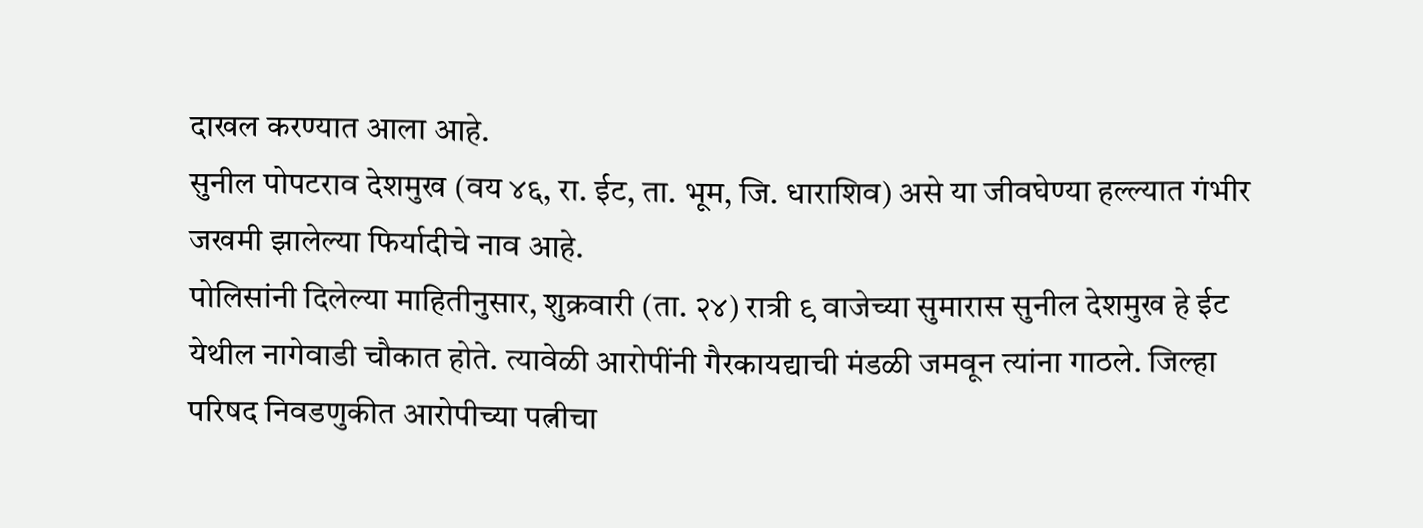दाखल करण्यात आला आहे.
सुनील पोपटराव देशमुख (वय ४६, रा. ईट, ता. भूम, जि. धाराशिव) असे या जीवघेण्या हल्ल्यात गंभीर जखमी झालेल्या फिर्यादीचे नाव आहे.
पोलिसांनी दिलेल्या माहितीनुसार, शुक्रवारी (ता. २४) रात्री ९ वाजेच्या सुमारास सुनील देशमुख हे ईट येथील नागेवाडी चौकात होते. त्यावेळी आरोपींनी गैरकायद्याची मंडळी जमवून त्यांना गाठले. जिल्हा परिषद निवडणुकीत आरोपीच्या पत्नीचा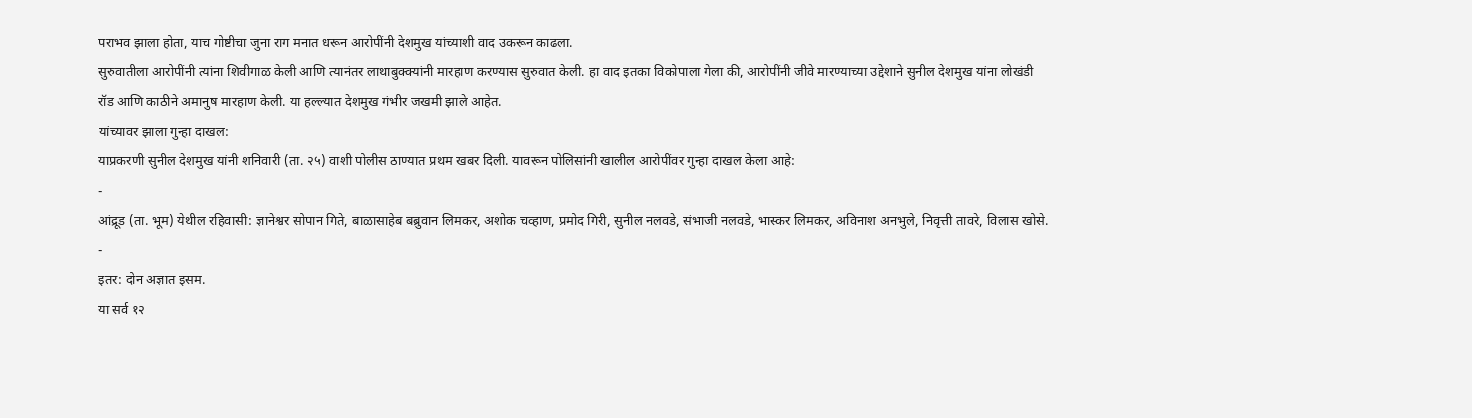पराभव झाला होता, याच गोष्टीचा जुना राग मनात धरून आरोपींनी देशमुख यांच्याशी वाद उकरून काढला.
सुरुवातीला आरोपींनी त्यांना शिवीगाळ केली आणि त्यानंतर लाथाबुक्क्यांनी मारहाण करण्यास सुरुवात केली. हा वाद इतका विकोपाला गेला की, आरोपींनी जीवे मारण्याच्या उद्देशाने सुनील देशमुख यांना लोखंडी रॉड आणि काठीने अमानुष मारहाण केली. या हल्ल्यात देशमुख गंभीर जखमी झाले आहेत.
यांच्यावर झाला गुन्हा दाखल:
याप्रकरणी सुनील देशमुख यांनी शनिवारी (ता. २५) वाशी पोलीस ठाण्यात प्रथम खबर दिली. यावरून पोलिसांनी खालील आरोपींवर गुन्हा दाखल केला आहे:
-
आंद्रूड (ता. भूम) येथील रहिवासी: ज्ञानेश्वर सोपान गिते, बाळासाहेब बब्रुवान लिमकर, अशोक चव्हाण, प्रमोद गिरी, सुनील नलवडे, संभाजी नलवडे, भास्कर लिमकर, अविनाश अनभुले, निवृत्ती तावरे, विलास खोसे.
-
इतर: दोन अज्ञात इसम.
या सर्व १२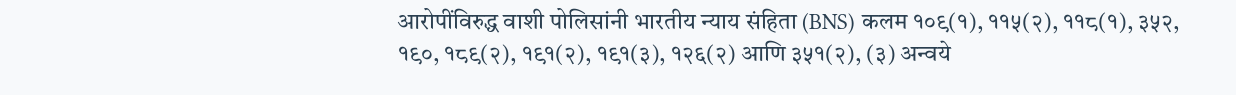आरोपींविरुद्ध वाशी पोलिसांनी भारतीय न्याय संहिता (BNS) कलम १०९(१), ११५(२), ११८(१), ३५२, १९०, १८९(२), १९१(२), १९१(३), १२६(२) आणि ३५१(२), (३) अन्वये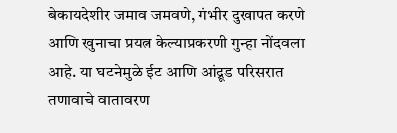बेकायदेशीर जमाव जमवणे, गंभीर दुखापत करणे आणि खुनाचा प्रयत्न केल्याप्रकरणी गुन्हा नोंदवला आहे. या घटनेमुळे ईट आणि आंद्रूड परिसरात तणावाचे वातावरण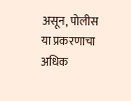असून, पोलीस या प्रकरणाचा अधिक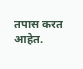तपास करत आहेत.